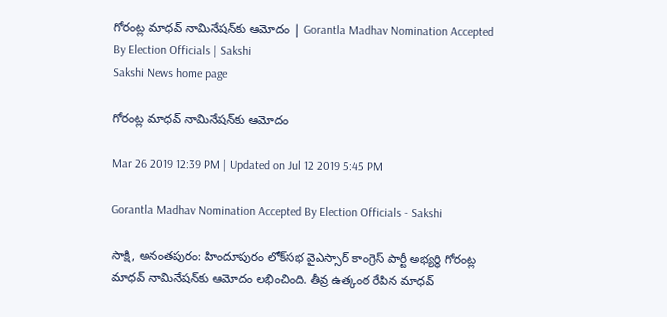గోరంట్ల మాధవ్‌ నామినేషన్‌కు ఆమోదం | Gorantla Madhav Nomination Accepted By Election Officials | Sakshi
Sakshi News home page

గోరంట్ల మాధవ్‌ నామినేషన్‌కు ఆమోదం

Mar 26 2019 12:39 PM | Updated on Jul 12 2019 5:45 PM

Gorantla Madhav Nomination Accepted By Election Officials - Sakshi

సాక్షి, అనంతపురం: హిందూపురం లోక్‌సభ వైఎస్సార్‌ కాంగ్రెస్‌ పార్టీ అభ్యర్థి గోరంట్ల మాధవ్‌ నామినేషన్‌కు ఆమోదం లభించింది. తీవ్ర ఉత్కంఠ రేపిన మాధవ్‌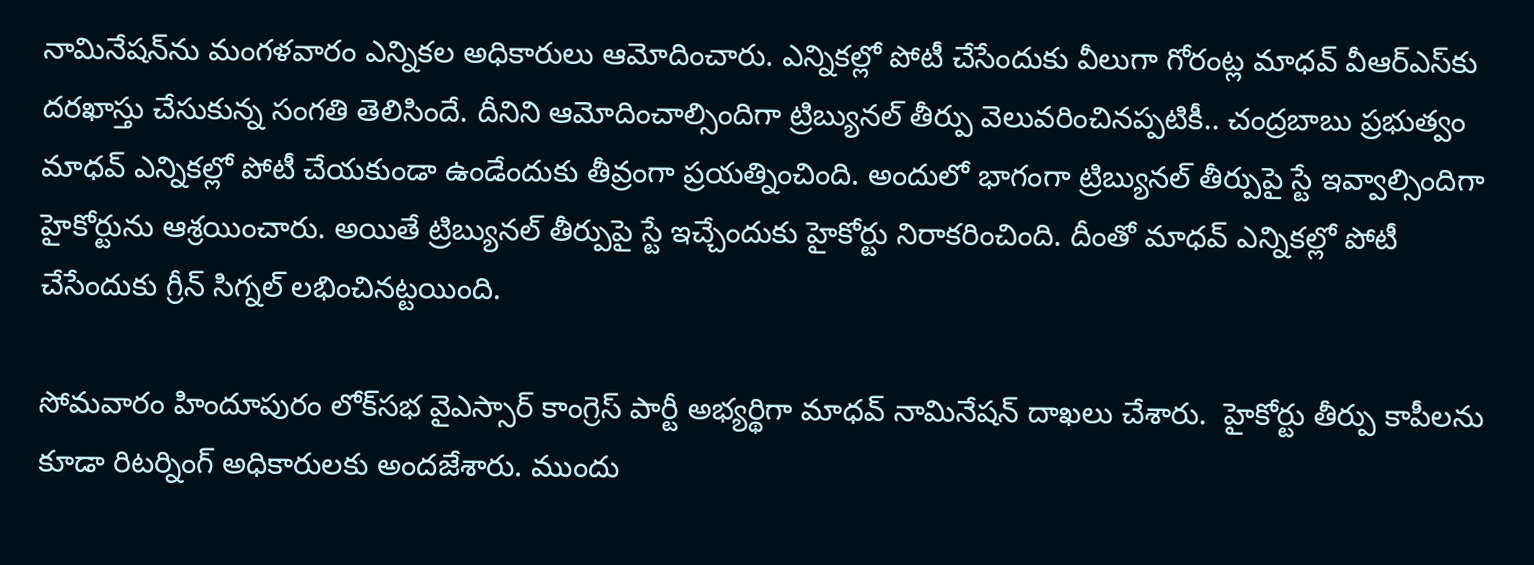నామినేషన్‌ను మంగళవారం ఎన్నికల అధికారులు ఆమోదించారు. ఎన్నికల్లో పోటీ చేసేందుకు వీలుగా గోరంట్ల మాధవ్‌ వీఆర్‌ఎస్‌కు దరఖాస్తు చేసుకున్న సంగతి తెలిసిందే. దీనిని ఆమోదించాల్సిందిగా ట్రిబ్యునల్‌ తీర్పు వెలువరించినప్పటికీ.. చంద్రబాబు ప్రభుత్వం మాధవ్‌ ఎన్నికల్లో పోటీ చేయకుండా ఉండేందుకు తీవ్రంగా ప్రయత్నించింది. అందులో భాగంగా ట్రిబ్యునల్‌ తీర్పుపై స్టే ఇవ్వాల్సిందిగా హైకోర్టును ఆశ్రయించారు. అయితే ట్రిబ్యునల్‌ తీర్పుపై స్టే ఇచ్చేందుకు హైకోర్టు నిరాకరించింది. దీంతో మాధవ్‌ ఎన్నికల్లో పోటీ చేసేందుకు గ్రీన్‌ సిగ్నల్‌ లభించినట్టయింది.

సోమవారం హిందూపురం లోక్‌సభ వైఎస్సార్‌ కాంగ్రెస్‌ పార్టీ అభ్యర్థిగా మాధవ్‌ నామినేషన్‌ దాఖలు చేశారు.  హైకోర్టు తీర్పు కాపీలను కూడా రిటర్నింగ్‌ అధికారులకు అందజేశారు. ముందు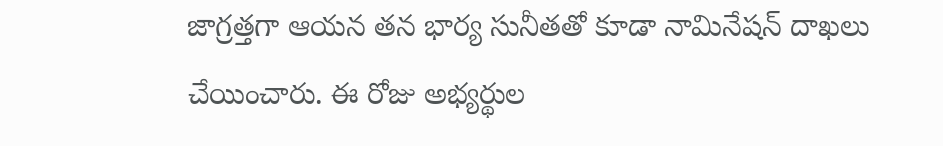జాగ్రత్తగా ఆయన తన భార్య సునీతతో కూడా నామినేషన్‌ దాఖలు చేయించారు. ఈ రోజు అభ్యర్థుల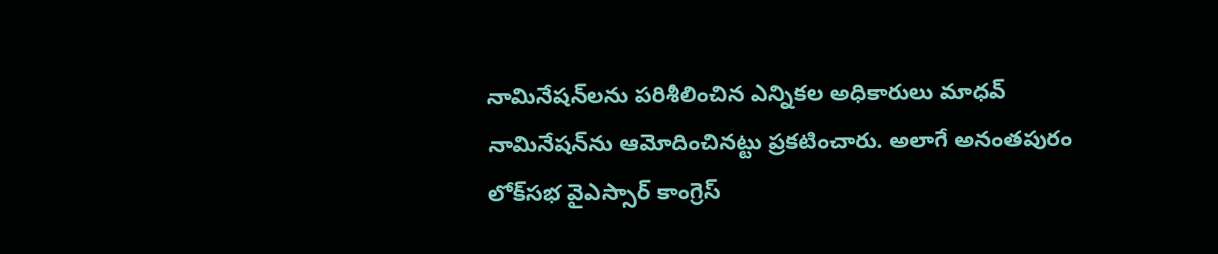నామినేషన్‌లను పరిశీలించిన ఎన్నికల అధికారులు మాధవ్‌ నామినేషన్‌ను ఆమోదించినట్టు ప్రకటించారు. అలాగే అనంతపురం లోక్‌సభ వైఎస్సార్‌ కాంగ్రెస్‌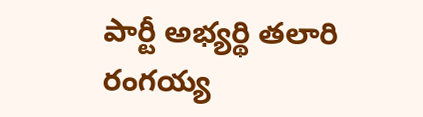పార్టీ అభ్యర్థి తలారి రంగయ్య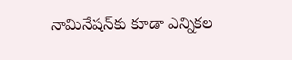నామినేషన్‌కు కూడా ఎన్నికల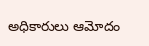అధికారులు ఆమోదం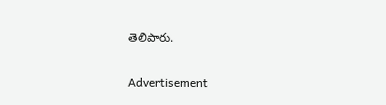తెలిపారు.

Advertisement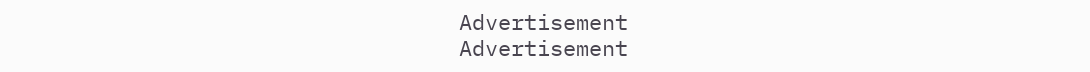Advertisement
Advertisement